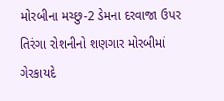મોરબીના મચ્છુ-2 ડેમના દરવાજા ઉપર તિરંગા રોશનીનો શણગાર મોરબીમાં ગેરકાયદે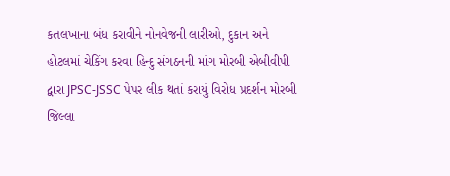કતલખાના બંધ કરાવીને નોનવેજની લારીઓ, દુકાન અને હોટલમાં ચેકિંગ કરવા હિન્દુ સંગઠનની માંગ મોરબી એબીવીપી દ્વારા JPSC-JSSC પેપર લીક થતાં કરાયું વિરોધ પ્રદર્શન મોરબી જિલ્લા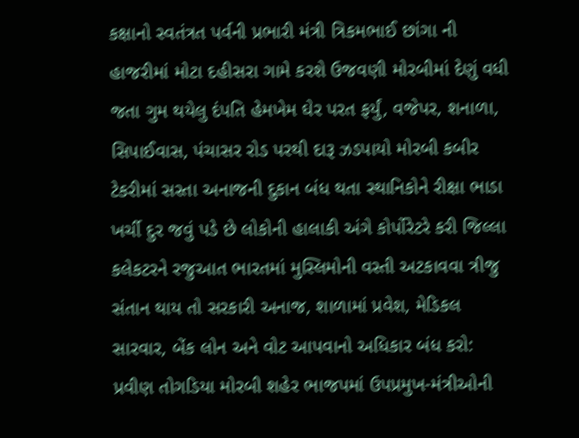કક્ષાનો સ્વતંત્રત પર્વની પ્રભારી મંત્રી ત્રિકમભાઈ છાંગા ની હાજરીમાં મોટા દહીસરા ગામે કરશે ઉજવણી મોરબીમાં દેણું વધી જતા ગુમ થયેલુ દંપતિ હેમખેમ ઘેર પરત ફર્યું, વજેપર, શનાળા, સિપાઈવાસ, પંચાસર રોડ પરથી દારૂ ઝડપાયો મોરબી કબીર ટેકરીમાં સસ્તા અનાજની દુકાન બંધ થતા સ્થાનિકોને રીક્ષા ભાડા ખર્ચી દુર જવું પડે છે લોકોની હાલાકી અંગે કોર્પોરેટરે કરી જિલ્લા કલેકટરને રજુઆત ભારતમાં મુસ્લિમોની વસ્તી અટકાવવા ત્રીજુ સંતાન થાય તો સરકારી અનાજ, શાળામાં પ્રવેશ, મેડિકલ સારવાર, બેંક લોન અને વોટ આપવાનો અધિકાર બંધ કરો: પ્રવીણ તોગડિયા મોરબી શહેર ભાજપમાં ઉપપ્રમુખ-મંત્રીઓની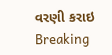વરણી કરાઇ
Breaking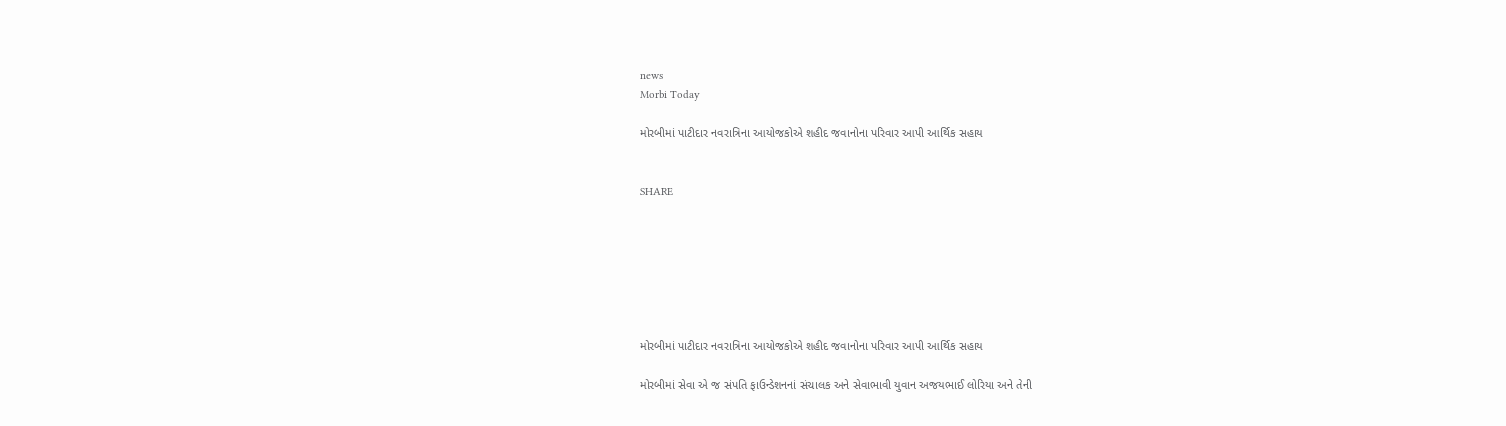news
Morbi Today

મોરબીમાં પાટીદાર નવરાત્રિના આયોજકોએ શહીદ જવાનોના પરિવાર આપી આર્થિક સહાય


SHARE







મોરબીમાં પાટીદાર નવરાત્રિના આયોજકોએ શહીદ જવાનોના પરિવાર આપી આર્થિક સહાય

મોરબીમાં સેવા એ જ સંપતિ ફાઉન્ડેશનનાં સંચાલક અને સેવાભાવી યુવાન અજયભાઈ લોરિયા અને તેની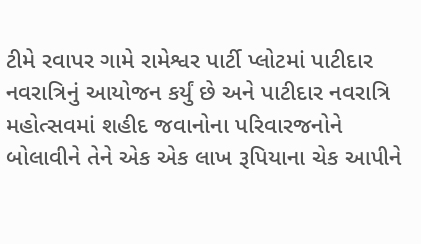ટીમે રવાપર ગામે રામેશ્વર પાર્ટી પ્લોટમાં પાટીદાર નવરાત્રિનું આયોજન કર્યું છે અને પાટીદાર નવરાત્રિ મહોત્સવમાં શહીદ જવાનોના પરિવારજનોને બોલાવીને તેને એક એક લાખ રૂપિયાના ચેક આપીને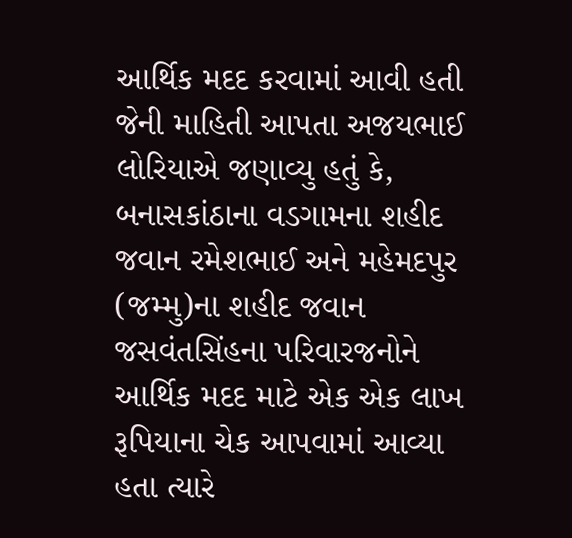આર્થિક મદદ કરવામાં આવી હતી જેની માહિતી આપતા અજયભાઈ લોરિયાએ જણાવ્યુ હતું કે, બનાસકાંઠાના વડગામના શહીદ જવાન રમેશભાઈ અને મહેમદપુર (જમ્મુ)ના શહીદ જવાન જસવંતસિંહના પરિવારજનોને આર્થિક મદદ માટે એક એક લાખ રૂપિયાના ચેક આપવામાં આવ્યા હતા ત્યારે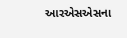આરએસએસના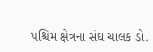પશ્ચિમ ક્ષેત્રના સંઘ ચાલક ડો.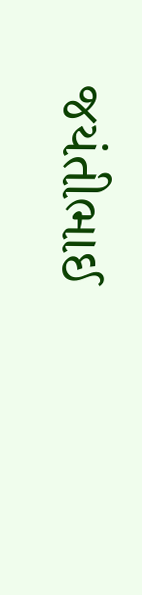જયંતીભાઈ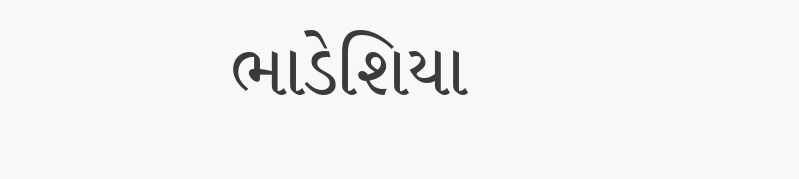ભાડેશિયા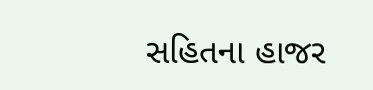સહિતના હાજર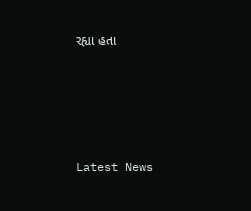રહ્યા હતા






Latest News